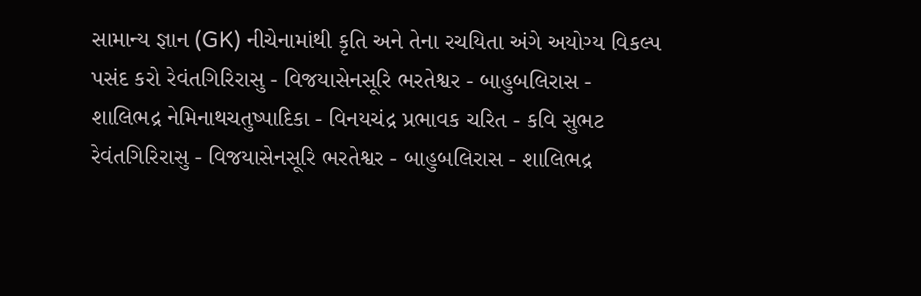સામાન્ય જ્ઞાન (GK) નીચેનામાંથી કૃતિ અને તેના રચયિતા અંગે અયોગ્ય વિકલ્પ પસંદ કરો રેવંતગિરિરાસુ - વિજયાસેનસૂરિ ભરતેશ્વર - બાહુબલિરાસ - શાલિભદ્ર નેમિનાથચતુષ્પાદિકા - વિનયચંદ્ર પ્રભાવક ચરિત - કવિ સુભટ રેવંતગિરિરાસુ - વિજયાસેનસૂરિ ભરતેશ્વર - બાહુબલિરાસ - શાલિભદ્ર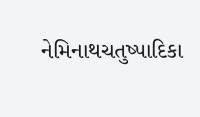નેમિનાથચતુષ્પાદિકા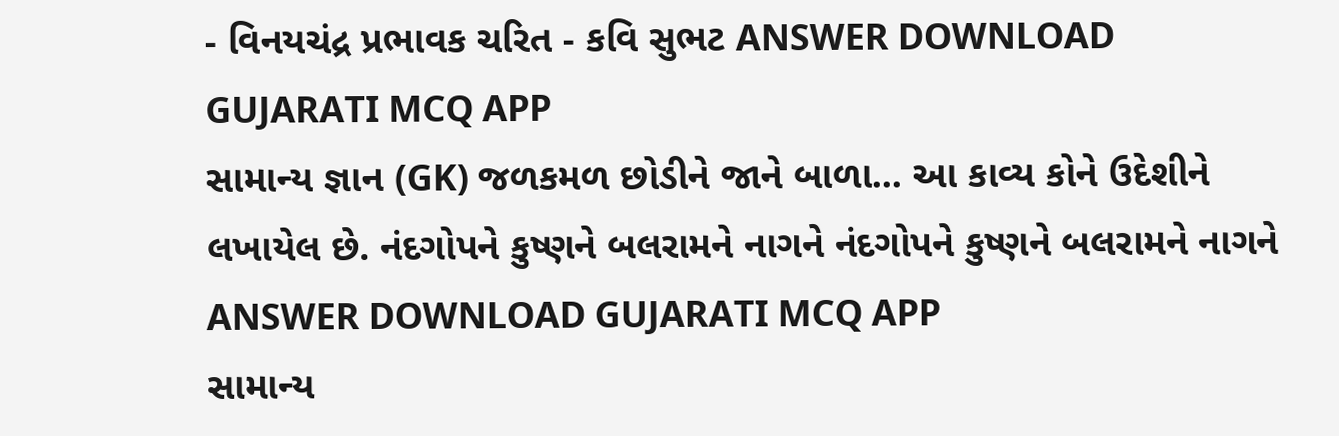- વિનયચંદ્ર પ્રભાવક ચરિત - કવિ સુભટ ANSWER DOWNLOAD GUJARATI MCQ APP
સામાન્ય જ્ઞાન (GK) જળકમળ છોડીને જાને બાળા... આ કાવ્ય કોને ઉદેશીને લખાયેલ છે. નંદગોપને કુષ્ણને બલરામને નાગને નંદગોપને કુષ્ણને બલરામને નાગને ANSWER DOWNLOAD GUJARATI MCQ APP
સામાન્ય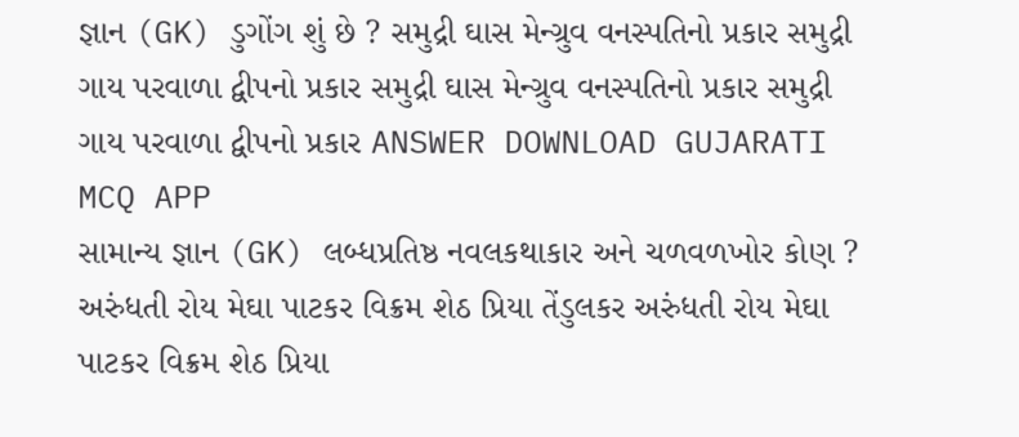જ્ઞાન (GK) ડુગોંગ શું છે ? સમુદ્રી ઘાસ મેન્ગ્રુવ વનસ્પતિનો પ્રકાર સમુદ્રી ગાય પરવાળા દ્વીપનો પ્રકાર સમુદ્રી ઘાસ મેન્ગ્રુવ વનસ્પતિનો પ્રકાર સમુદ્રી ગાય પરવાળા દ્વીપનો પ્રકાર ANSWER DOWNLOAD GUJARATI MCQ APP
સામાન્ય જ્ઞાન (GK) લબ્ધપ્રતિષ્ઠ નવલકથાકાર અને ચળવળખોર કોણ ? અરુંધતી રોય મેઘા પાટકર વિક્રમ શેઠ પ્રિયા તેંડુલકર અરુંધતી રોય મેઘા પાટકર વિક્રમ શેઠ પ્રિયા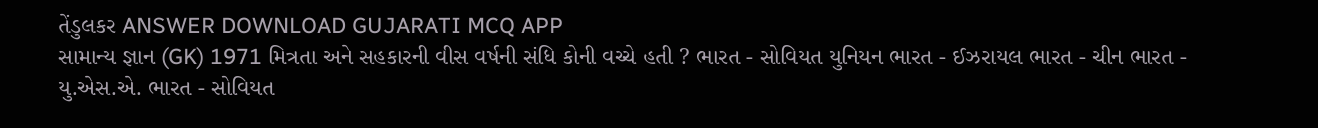તેંડુલકર ANSWER DOWNLOAD GUJARATI MCQ APP
સામાન્ય જ્ઞાન (GK) 1971 મિત્રતા અને સહકારની વીસ વર્ષની સંધિ કોની વચ્ચે હતી ? ભારત - સોવિયત યુનિયન ભારત - ઈઝરાયલ ભારત - ચીન ભારત - યુ.એસ.એ. ભારત - સોવિયત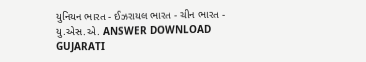યુનિયન ભારત - ઈઝરાયલ ભારત - ચીન ભારત - યુ.એસ.એ. ANSWER DOWNLOAD GUJARATI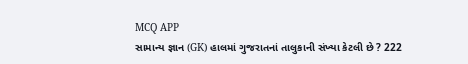MCQ APP
સામાન્ય જ્ઞાન (GK) હાલમાં ગુજરાતનાં તાલુકાની સંખ્યા કેટલી છે ? 222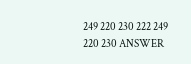249 220 230 222 249 220 230 ANSWER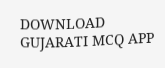DOWNLOAD GUJARATI MCQ APP